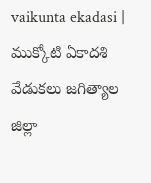vaikunta ekadasi | ముక్కోటి ఏకాదశి వేడుకలు జగిత్యాల జిల్లా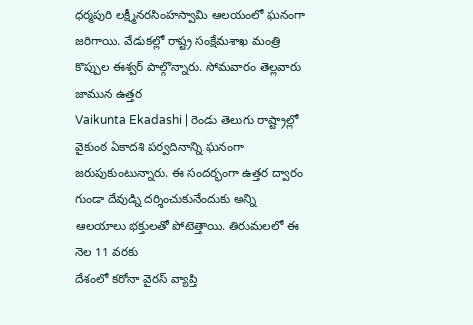ధర్మపురి లక్ష్మీనరసింహస్వామి ఆలయంలో ఘనంగా జరిగాయి. వేడుకల్లో రాష్ట్ర సంక్షేమశాఖ మంత్రి కొప్పుల ఈశ్వర్ పాల్గొన్నారు. సోమవారం తెల్లవారు జామున ఉత్తర
Vaikunta Ekadashi | రెండు తెలుగు రాష్ట్రాల్లో వైకుంఠ ఏకాదశి పర్వదినాన్ని ఘనంగా జరుపుకుంటున్నారు. ఈ సందర్భంగా ఉత్తర ద్వారం గుండా దేవుడ్ని దర్శించుకునేందుకు అన్ని ఆలయాలు భక్తులతో పోటెత్తాయి. తిరుమలలో ఈ నెల 11 వరకు
దేశంలో కరోనా వైరస్ వ్యాప్తి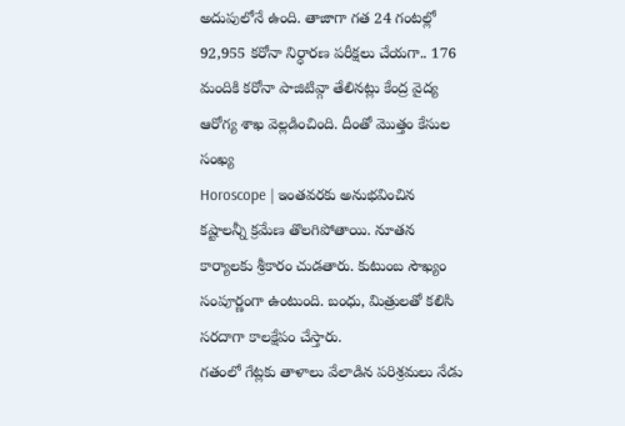అదుపులోనే ఉంది. తాజాగా గత 24 గంటల్లో 92,955 కరోనా నిర్ధారణ పరీక్షలు చేయగా.. 176 మందికి కరోనా పాజిటివ్గా తేలినట్లు కేంద్ర వైద్య ఆరోగ్య శాఖ వెల్లడించింది. దీంతో మొత్తం కేసుల సంఖ్య
Horoscope | ఇంతవరకు అనుభవించిన కష్టాలన్నీ క్రమేణ తొలగిపోతాయి. నూతన కార్యాలకు శ్రీకారం చుడతారు. కుటుంబ సౌఖ్యం సంపూర్ణంగా ఉంటుంది. బంధు, మిత్రులతో కలిసి సరదాగా కాలక్షేపం చేస్తారు.
గతంలో గేట్లకు తాళాలు వేలాడిన పరిశ్రమలు నేడు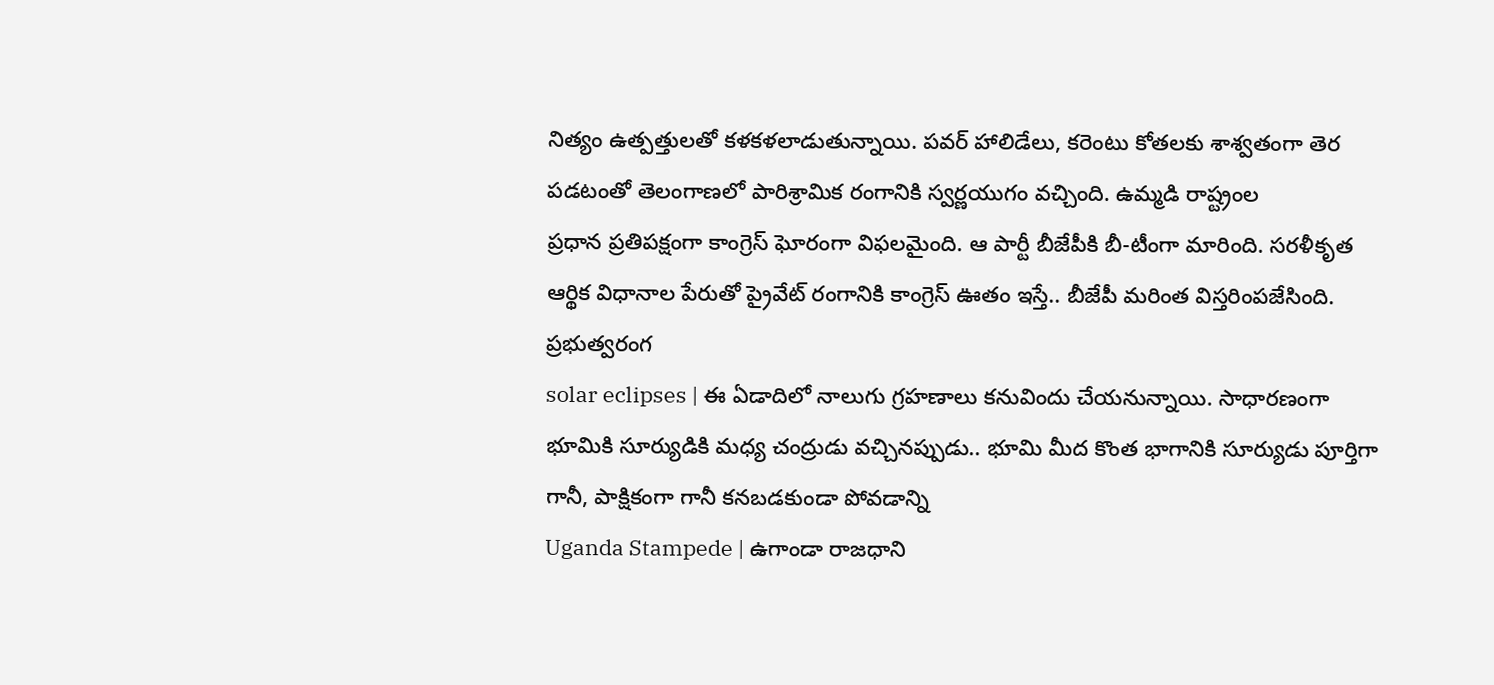నిత్యం ఉత్పత్తులతో కళకళలాడుతున్నాయి. పవర్ హాలిడేలు, కరెంటు కోతలకు శాశ్వతంగా తెర పడటంతో తెలంగాణలో పారిశ్రామిక రంగానికి స్వర్ణయుగం వచ్చింది. ఉమ్మడి రాష్ట్రంల
ప్రధాన ప్రతిపక్షంగా కాంగ్రెస్ ఘోరంగా విఫలమైంది. ఆ పార్టీ బీజేపీకి బీ-టీంగా మారింది. సరళీకృత ఆర్థిక విధానాల పేరుతో ప్రైవేట్ రంగానికి కాంగ్రెస్ ఊతం ఇస్తే.. బీజేపీ మరింత విస్తరింపజేసింది. ప్రభుత్వరంగ
solar eclipses | ఈ ఏడాదిలో నాలుగు గ్రహణాలు కనువిందు చేయనున్నాయి. సాధారణంగా భూమికి సూర్యుడికి మధ్య చంద్రుడు వచ్చినప్పుడు.. భూమి మీద కొంత భాగానికి సూర్యుడు పూర్తిగా గానీ, పాక్షికంగా గానీ కనబడకుండా పోవడాన్ని
Uganda Stampede | ఉగాండా రాజధాని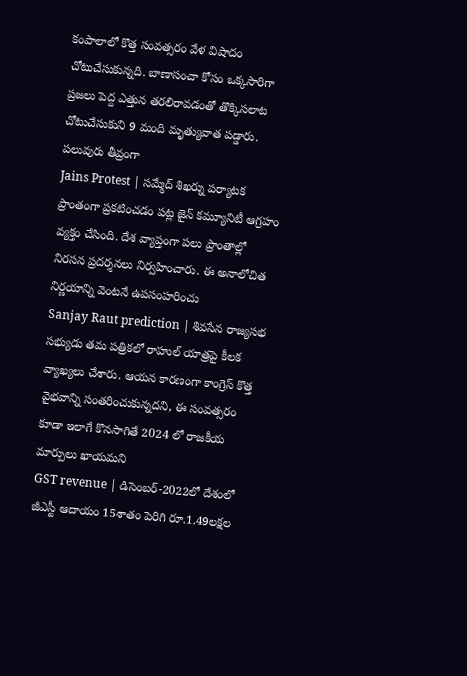కంపాలాలో కొత్త సంవత్సరం వేళ విషాదం చోటుచేసుకున్నది. బాణాసంచా కోసం ఒక్కసారిగా ప్రజలు పెద్ద ఎత్తున తరలిరావడంతో తొక్కిసలాట చోటుచేసుకుని 9 మంది మృత్యువాత పడ్డారు. పలువురు తీవ్రంగా
Jains Protest | సమ్మేద్ శిఖర్ను పర్యాటక ప్రాంతంగా ప్రకటించడం పట్ల జైన్ కమ్యూనిటీ ఆగ్రహం వ్యక్తం చేసింది. దేశ వ్యాప్తంగా పలు ప్రాంతాల్లో నిరసన ప్రదర్శనలు నిర్వహించారు. ఈ అనాలోచిత నిర్ణయాన్ని వెంటనే ఉపసంహరించు
Sanjay Raut prediction | శివసేన రాజ్యసభ సభ్యుడు తమ పత్రికలో రాహుల్ యాత్రపై కీలక వ్యాఖ్యలు చేశారు. ఆయన కారణంగా కాంగ్రెస్ కొత్త వైభవాన్ని సంతరించుకున్నదని, ఈ సంవత్సరం కూడా ఇలాగే కొనసాగితే 2024 లో రాజకీయ మార్పులు ఖాయమని
GST revenue | డిసెంబర్-2022లో దేశంలో జీఎస్టీ ఆదాయం 15శాతం పెరిగి రూ.1.49లక్షల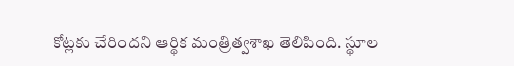కోట్లకు చేరిందని ఆర్థిక మంత్రిత్వశాఖ తెలిపింది. స్థూల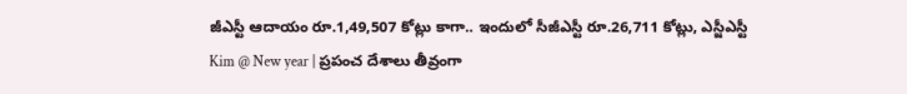జీఎస్టీ ఆదాయం రూ.1,49,507 కోట్లు కాగా.. ఇందులో సీజీఎస్టీ రూ.26,711 కోట్లు, ఎస్జీఎస్టీ
Kim @ New year | ప్రపంచ దేశాలు తీవ్రంగా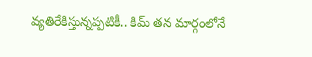వ్యతిరేకిస్తున్నప్పటికీ.. కిమ్ తన మార్గంలోనే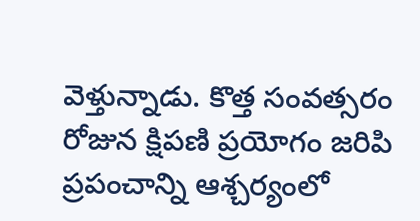వెళ్తున్నాడు. కొత్త సంవత్సరం రోజున క్షిపణి ప్రయోగం జరిపి ప్రపంచాన్ని ఆశ్చర్యంలో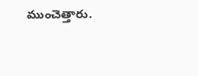ముంచెత్తారు.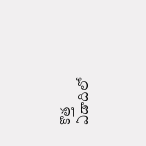కొత్త ఏడాదిలో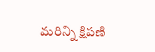మరిన్ని క్షిపణి